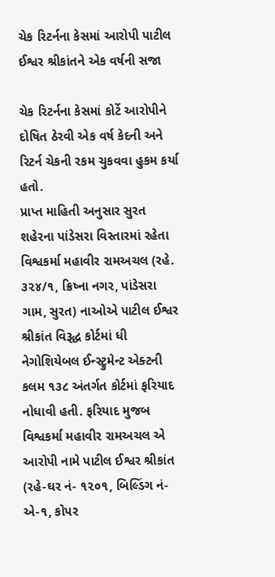ચેક રિટર્નના કેસમાં આરોપી પાટીલ ઈશ્વર શ્રીકાંતને એક વર્ષની સજા

ચેક રિટર્નના કેસમાં કોર્ટે આરોપીને દોષિત ઠેરવી એક વર્ષ કેદની અને રિટર્ન ચેકની રકમ ચુકવવા હુકમ કર્યા હતો.
પ્રાપ્ત માહિતી અનુસાર સુરત શહેરના પાંડેસરા વિસ્તારમાં રહેતા વિશ્વકર્મા મહાવીર રામઅચલ (રહે. ૩૨૪/૧, ક્રિષ્ના નગર, પાંડેસરા ગામ, સુરત) નાઓએ પાટીલ ઈશ્વર શ્રીકાંત વિરૂદ્ધ કોર્ટમાં ધી નેગોશિયેબલ ઈન્સ્ટ્રુમેન્ટ એક્ટની કલમ ૧૩૮ અંતર્ગત કોર્ટમાં ફરિયાદ નોધાવી હતી. ફરિયાદ મુજબ વિશ્વકર્મા મહાવીર રામઅચલ એ આરોપી નામે પાટીલ ઈશ્વર શ્રીકાંત (રહે-ઘર નં- ૧૨૦૧, બિલ્ડિંગ નં- એ-૧, કોપર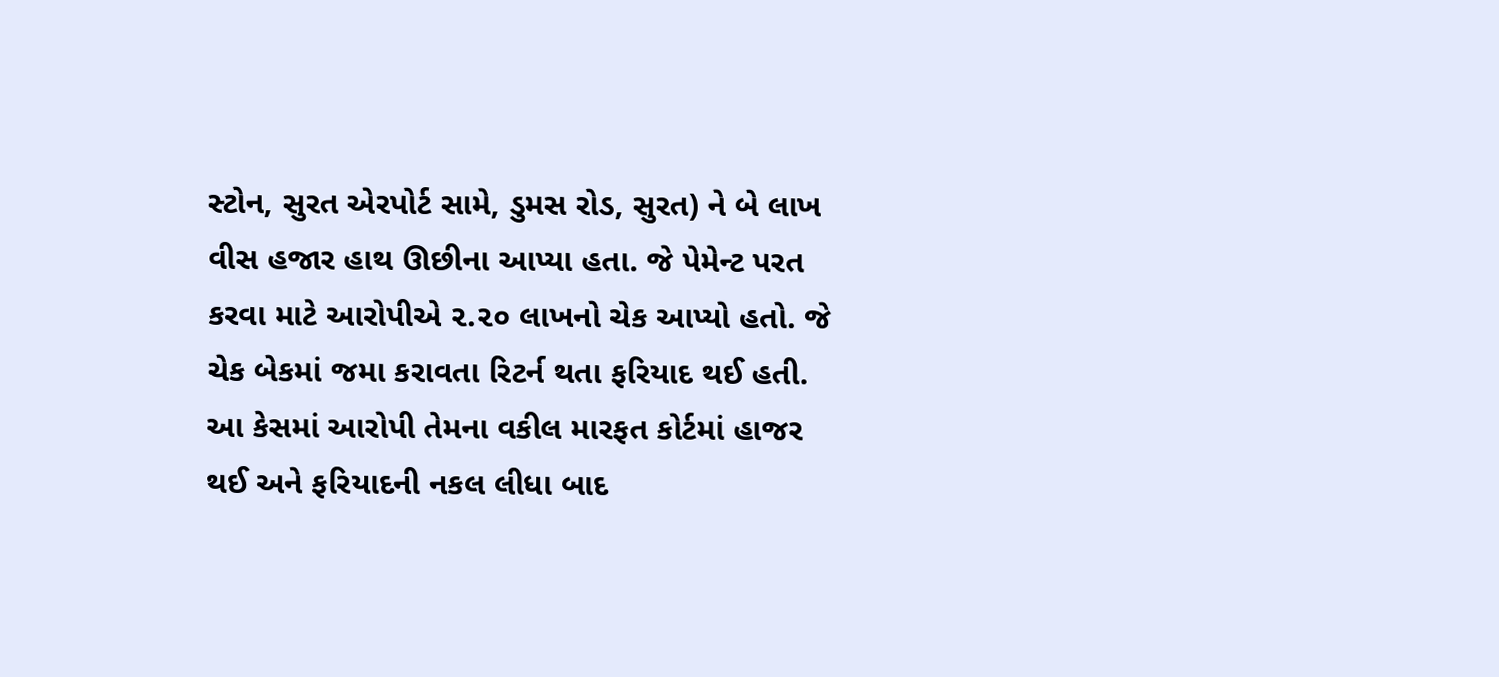સ્ટોન, સુરત એરપોર્ટ સામે, ડુમસ રોડ, સુરત) ને બે લાખ વીસ હજાર હાથ ઊછીના આપ્યા હતા. જે પેમેન્ટ પરત કરવા માટે આરોપીએ ૨.૨૦ લાખનો ચેક આપ્યો હતો. જે ચેક બેકમાં જમા કરાવતા રિટર્ન થતા ફરિયાદ થઈ હતી. આ કેસમાં આરોપી તેમના વકીલ મારફત કોર્ટમાં હાજર થઈ અને ફરિયાદની નકલ લીધા બાદ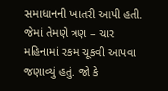સમાધાનની ખાતરી આપી હતી. જેમાં તેમણે ત્રણ – ચાર મહિનામાં રકમ ચૂકવી આપવા જણાવ્યું હતું. જો કે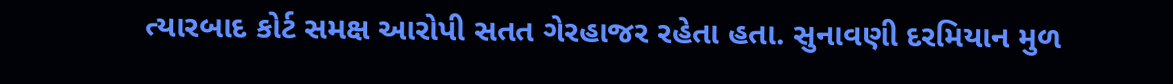ત્યારબાદ કોર્ટ સમક્ષ આરોપી સતત ગેરહાજર રહેતા હતા. સુનાવણી દરમિયાન મુળ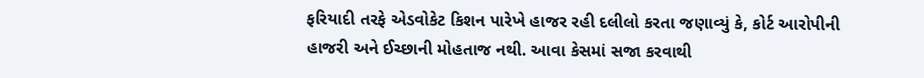ફરિયાદી તરફે એડવોકેટ કિશન પારેખે હાજર રહી દલીલો કરતા જણાવ્યું કે, કોર્ટ આરોપીની હાજરી અને ઈચ્છાની મોહતાજ નથી. આવા કેસમાં સજા કરવાથી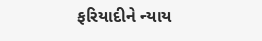ફરિયાદીને ન્યાય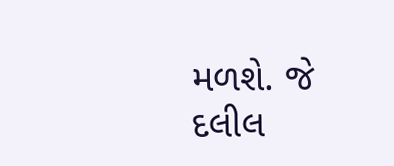મળશે. જે દલીલ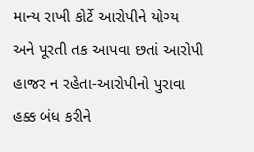માન્ય રાખી કોર્ટે આરોપીને યોગ્ય અને પૂરતી તક આપવા છતાં આરોપી હાજર ન રહેતા-આરોપીનો પુરાવા હક્ક બંધ કરીને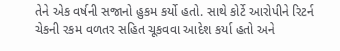તેને એક વર્ષની સજાનો હુકમ કર્યો હતો. સાથે કોર્ટે આરોપીને રિટર્ન ચેકની રકમ વળતર સહિત ચૂકવવા આદેશ કર્યા હતો અને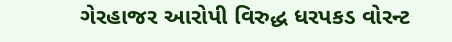ગેરહાજર આરોપી વિરુદ્ધ ધરપકડ વોરન્ટ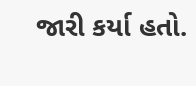જારી કર્યા હતો.